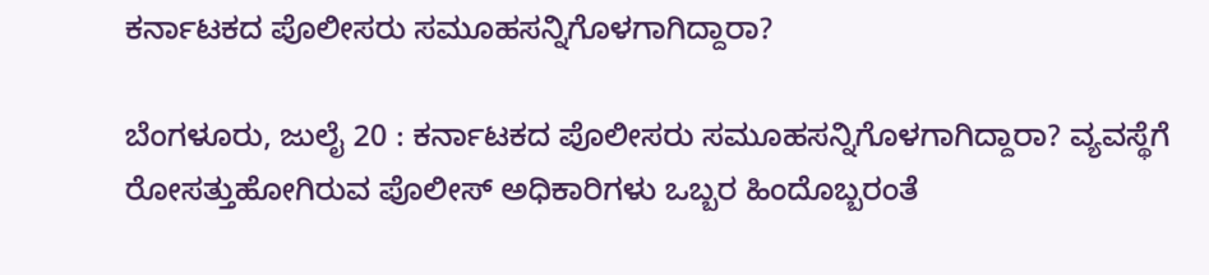ಕರ್ನಾಟಕದ ಪೊಲೀಸರು ಸಮೂಹಸನ್ನಿಗೊಳಗಾಗಿದ್ದಾರಾ?

ಬೆಂಗಳೂರು, ಜುಲೈ 20 : ಕರ್ನಾಟಕದ ಪೊಲೀಸರು ಸಮೂಹಸನ್ನಿಗೊಳಗಾಗಿದ್ದಾರಾ? ವ್ಯವಸ್ಥೆಗೆ ರೋಸತ್ತುಹೋಗಿರುವ ಪೊಲೀಸ್ ಅಧಿಕಾರಿಗಳು ಒಬ್ಬರ ಹಿಂದೊಬ್ಬರಂತೆ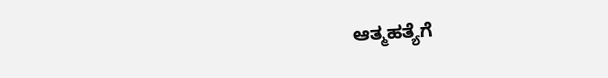ಆತ್ಮಹತ್ಯೆಗೆ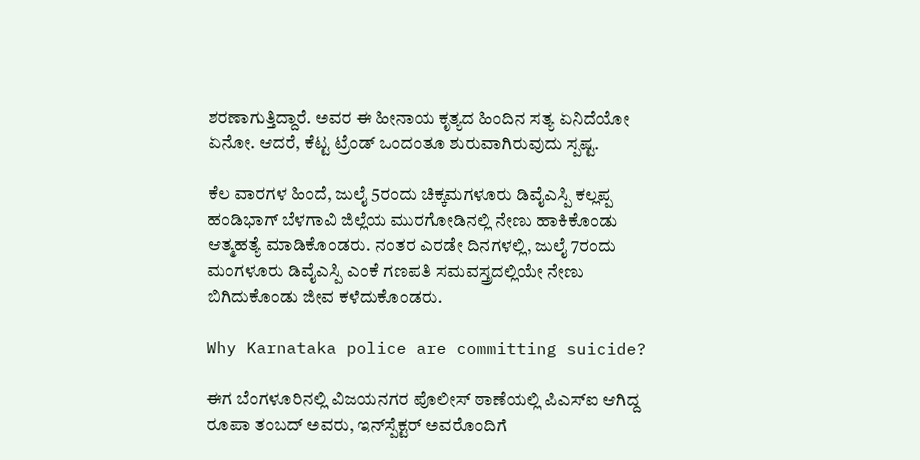ಶರಣಾಗುತ್ತಿದ್ದಾರೆ. ಅವರ ಈ ಹೀನಾಯ ಕೃತ್ಯದ ಹಿಂದಿನ ಸತ್ಯ ಏನಿದೆಯೋ ಏನೋ. ಆದರೆ, ಕೆಟ್ಟ ಟ್ರೆಂಡ್ ಒಂದಂತೂ ಶುರುವಾಗಿರುವುದು ಸ್ಪಷ್ಟ.

ಕೆಲ ವಾರಗಳ ಹಿಂದೆ, ಜುಲೈ 5ರಂದು ಚಿಕ್ಕಮಗಳೂರು ಡಿವೈಎಸ್ಪಿ ಕಲ್ಲಪ್ಪ ಹಂಡಿಭಾಗ್ ಬೆಳಗಾವಿ ಜಿಲ್ಲೆಯ ಮುರಗೋಡಿನಲ್ಲಿ ನೇಣು ಹಾಕಿಕೊಂಡು ಆತ್ಮಹತ್ಯೆ ಮಾಡಿಕೊಂಡರು. ನಂತರ ಎರಡೇ ದಿನಗಳಲ್ಲಿ, ಜುಲೈ 7ರಂದು ಮಂಗಳೂರು ಡಿವೈಎಸ್ಪಿ ಎಂಕೆ ಗಣಪತಿ ಸಮವಸ್ತ್ರದಲ್ಲಿಯೇ ನೇಣು ಬಿಗಿದುಕೊಂಡು ಜೀವ ಕಳೆದುಕೊಂಡರು.

Why Karnataka police are committing suicide?

ಈಗ ಬೆಂಗಳೂರಿನಲ್ಲಿ ವಿಜಯನಗರ ಪೊಲೀಸ್ ಠಾಣೆಯಲ್ಲಿ ಪಿಎಸ್ಐ ಆಗಿದ್ದ ರೂಪಾ ತಂಬದ್ ಅವರು, ಇನ್‌ಸ್ಪೆಕ್ಟರ್ ಅವರೊಂದಿಗೆ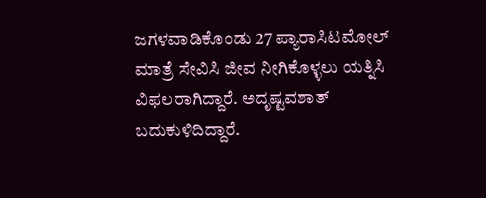ಜಗಳವಾಡಿಕೊಂಡು 27 ಪ್ಯಾರಾಸಿಟಮೋಲ್ ಮಾತ್ರೆ ಸೇವಿಸಿ ಜೀವ ನೀಗಿಕೊಳ್ಳಲು ಯತ್ನಿಸಿ ವಿಫಲರಾಗಿದ್ದಾರೆ. ಅದೃಷ್ಟವಶಾತ್ ಬದುಕುಳಿದಿದ್ದಾರೆ.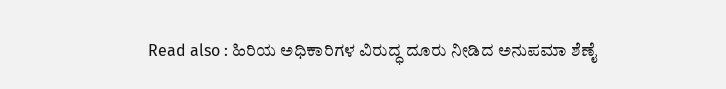Read also : ಹಿರಿಯ ಅಧಿಕಾರಿಗಳ ವಿರುದ್ಧ ದೂರು ನೀಡಿದ ಅನುಪಮಾ ಶೆಣೈ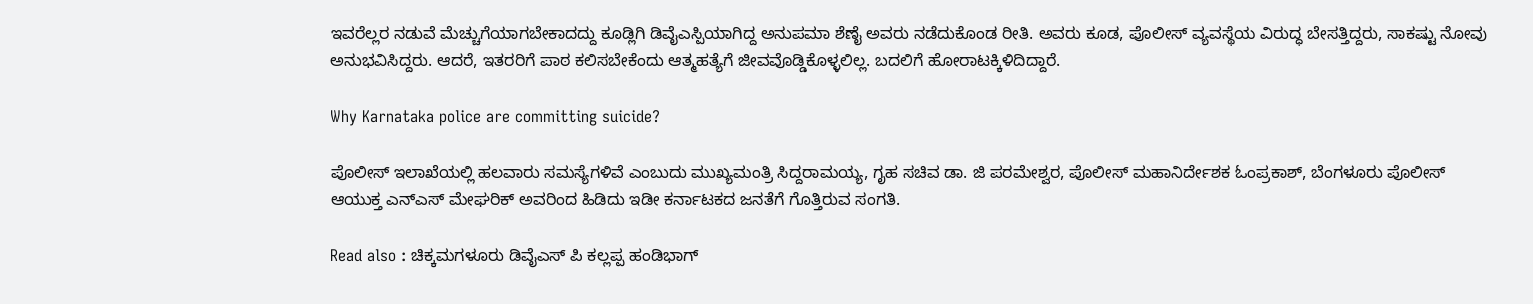ಇವರೆಲ್ಲರ ನಡುವೆ ಮೆಚ್ಚುಗೆಯಾಗಬೇಕಾದದ್ದು ಕೂಡ್ಲಿಗಿ ಡಿವೈಎಸ್ಪಿಯಾಗಿದ್ದ ಅನುಪಮಾ ಶೆಣೈ ಅವರು ನಡೆದುಕೊಂಡ ರೀತಿ. ಅವರು ಕೂಡ, ಪೊಲೀಸ್ ವ್ಯವಸ್ಥೆಯ ವಿರುದ್ಧ ಬೇಸತ್ತಿದ್ದರು, ಸಾಕಷ್ಟು ನೋವು ಅನುಭವಿಸಿದ್ದರು. ಆದರೆ, ಇತರರಿಗೆ ಪಾಠ ಕಲಿಸಬೇಕೆಂದು ಆತ್ಮಹತ್ಯೆಗೆ ಜೀವವೊಡ್ಡಿಕೊಳ್ಳಲಿಲ್ಲ. ಬದಲಿಗೆ ಹೋರಾಟಕ್ಕಿಳಿದಿದ್ದಾರೆ.

Why Karnataka police are committing suicide?

ಪೊಲೀಸ್ ಇಲಾಖೆಯಲ್ಲಿ ಹಲವಾರು ಸಮಸ್ಯೆಗಳಿವೆ ಎಂಬುದು ಮುಖ್ಯಮಂತ್ರಿ ಸಿದ್ದರಾಮಯ್ಯ, ಗೃಹ ಸಚಿವ ಡಾ. ಜಿ ಪರಮೇಶ್ವರ, ಪೊಲೀಸ್ ಮಹಾನಿರ್ದೇಶಕ ಓಂಪ್ರಕಾಶ್, ಬೆಂಗಳೂರು ಪೊಲೀಸ್ ಆಯುಕ್ತ ಎನ್ಎಸ್ ಮೇಘರಿಕ್ ಅವರಿಂದ ಹಿಡಿದು ಇಡೀ ಕರ್ನಾಟಕದ ಜನತೆಗೆ ಗೊತ್ತಿರುವ ಸಂಗತಿ.

Read also : ಚಿಕ್ಕಮಗಳೂರು ಡಿವೈಎಸ್ ಪಿ ಕಲ್ಲಪ್ಪ ಹಂಡಿಭಾಗ್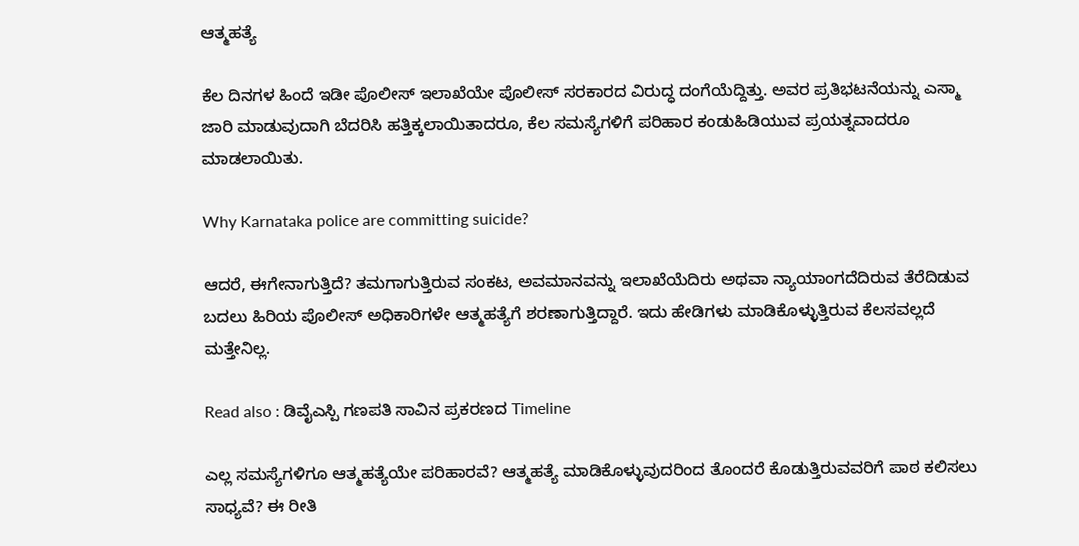ಆತ್ಮಹತ್ಯೆ

ಕೆಲ ದಿನಗಳ ಹಿಂದೆ ಇಡೀ ಪೊಲೀಸ್ ಇಲಾಖೆಯೇ ಪೊಲೀಸ್ ಸರಕಾರದ ವಿರುದ್ಧ ದಂಗೆಯೆದ್ದಿತ್ತು. ಅವರ ಪ್ರತಿಭಟನೆಯನ್ನು ಎಸ್ಮಾ ಜಾರಿ ಮಾಡುವುದಾಗಿ ಬೆದರಿಸಿ ಹತ್ತಿಕ್ಕಲಾಯಿತಾದರೂ, ಕೆಲ ಸಮಸ್ಯೆಗಳಿಗೆ ಪರಿಹಾರ ಕಂಡುಹಿಡಿಯುವ ಪ್ರಯತ್ನವಾದರೂ ಮಾಡಲಾಯಿತು.

Why Karnataka police are committing suicide?

ಆದರೆ, ಈಗೇನಾಗುತ್ತಿದೆ? ತಮಗಾಗುತ್ತಿರುವ ಸಂಕಟ, ಅವಮಾನವನ್ನು ಇಲಾಖೆಯೆದಿರು ಅಥವಾ ನ್ಯಾಯಾಂಗದೆದಿರುವ ತೆರೆದಿಡುವ ಬದಲು ಹಿರಿಯ ಪೊಲೀಸ್ ಅಧಿಕಾರಿಗಳೇ ಆತ್ಮಹತ್ಯೆಗೆ ಶರಣಾಗುತ್ತಿದ್ದಾರೆ. ಇದು ಹೇಡಿಗಳು ಮಾಡಿಕೊಳ್ಳುತ್ತಿರುವ ಕೆಲಸವಲ್ಲದೆ ಮತ್ತೇನಿಲ್ಲ.

Read also : ಡಿವೈಎಸ್ಪಿ ಗಣಪತಿ ಸಾವಿನ ಪ್ರಕರಣದ Timeline

ಎಲ್ಲ ಸಮಸ್ಯೆಗಳಿಗೂ ಆತ್ಮಹತ್ಯೆಯೇ ಪರಿಹಾರವೆ? ಆತ್ಮಹತ್ಯೆ ಮಾಡಿಕೊಳ್ಳುವುದರಿಂದ ತೊಂದರೆ ಕೊಡುತ್ತಿರುವವರಿಗೆ ಪಾಠ ಕಲಿಸಲು ಸಾಧ್ಯವೆ? ಈ ರೀತಿ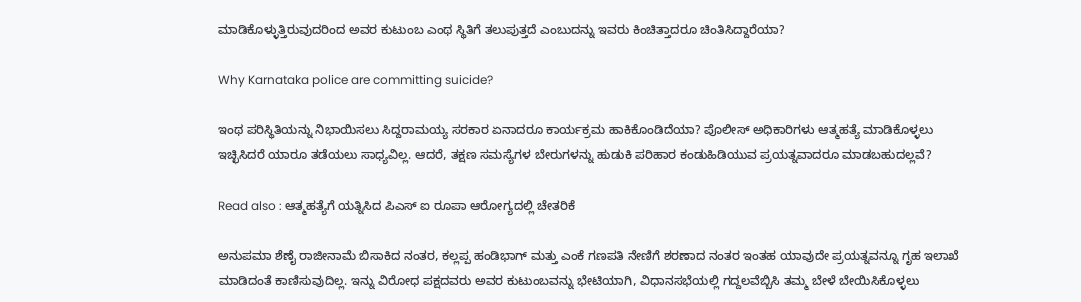ಮಾಡಿಕೊಳ್ಳುತ್ತಿರುವುದರಿಂದ ಅವರ ಕುಟುಂಬ ಎಂಥ ಸ್ಥಿತಿಗೆ ತಲುಪುತ್ತದೆ ಎಂಬುದನ್ನು ಇವರು ಕಿಂಚಿತ್ತಾದರೂ ಚಿಂತಿಸಿದ್ದಾರೆಯಾ?

Why Karnataka police are committing suicide?

ಇಂಥ ಪರಿಸ್ಥಿತಿಯನ್ನು ನಿಭಾಯಿಸಲು ಸಿದ್ದರಾಮಯ್ಯ ಸರಕಾರ ಏನಾದರೂ ಕಾರ್ಯಕ್ರಮ ಹಾಕಿಕೊಂಡಿದೆಯಾ? ಪೊಲೀಸ್ ಅಧಿಕಾರಿಗಳು ಆತ್ಮಹತ್ಯೆ ಮಾಡಿಕೊಳ್ಳಲು ಇಚ್ಛಿಸಿದರೆ ಯಾರೂ ತಡೆಯಲು ಸಾಧ್ಯವಿಲ್ಲ. ಆದರೆ, ತಕ್ಷಣ ಸಮಸ್ಯೆಗಳ ಬೇರುಗಳನ್ನು ಹುಡುಕಿ ಪರಿಹಾರ ಕಂಡುಹಿಡಿಯುವ ಪ್ರಯತ್ನವಾದರೂ ಮಾಡಬಹುದಲ್ಲವೆ?

Read also : ಆತ್ಮಹತ್ಯೆಗೆ ಯತ್ನಿಸಿದ ಪಿಎಸ್ ಐ ರೂಪಾ ಆರೋಗ್ಯದಲ್ಲಿ ಚೇತರಿಕೆ

ಅನುಪಮಾ ಶೆಣೈ ರಾಜೀನಾಮೆ ಬಿಸಾಕಿದ ನಂತರ, ಕಲ್ಲಪ್ಪ ಹಂಡಿಭಾಗ್ ಮತ್ತು ಎಂಕೆ ಗಣಪತಿ ನೇಣಿಗೆ ಶರಣಾದ ನಂತರ ಇಂತಹ ಯಾವುದೇ ಪ್ರಯತ್ನವನ್ನೂ ಗೃಹ ಇಲಾಖೆ ಮಾಡಿದಂತೆ ಕಾಣಿಸುವುದಿಲ್ಲ. ಇನ್ನು ವಿರೋಧ ಪಕ್ಷದವರು ಅವರ ಕುಟುಂಬವನ್ನು ಭೇಟಿಯಾಗಿ, ವಿಧಾನಸಭೆಯಲ್ಲಿ ಗದ್ದಲವೆಬ್ಬಿಸಿ ತಮ್ಮ ಬೇಳೆ ಬೇಯಿಸಿಕೊಳ್ಳಲು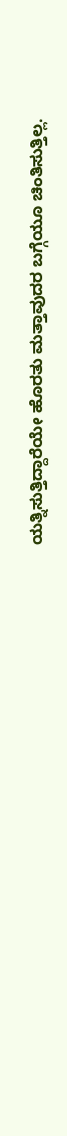ಯತ್ನಿಸುತ್ತಿದ್ದಾರೆಯೇ ಹೊರತು ಮತ್ತಾವುದರ ಬಗ್ಗೆಯೂ ಚಿಂತಿಸುತ್ತಿಲ್ಲ.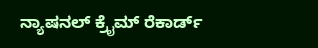ನ್ಯಾಷನಲ್ ಕ್ರೈಮ್ ರೆಕಾರ್ಡ್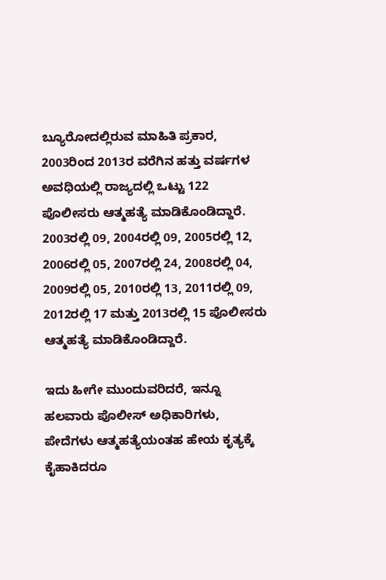ಬ್ಯೂರೋದಲ್ಲಿರುವ ಮಾಹಿತಿ ಪ್ರಕಾರ, 2003ರಿಂದ 2013ರ ವರೆಗಿನ ಹತ್ತು ವರ್ಷಗಳ ಅವಧಿಯಲ್ಲಿ ರಾಜ್ಯದಲ್ಲಿ ಒಟ್ಟು 122 ಪೊಲೀಸರು ಆತ್ಮಹತ್ಯೆ ಮಾಡಿಕೊಂಡಿದ್ದಾರೆ. 2003ರಲ್ಲಿ 09, 2004ರಲ್ಲಿ 09, 2005ರಲ್ಲಿ 12, 2006ರಲ್ಲಿ 05, 2007ರಲ್ಲಿ 24, 2008ರಲ್ಲಿ 04, 2009ರಲ್ಲಿ 05, 2010ರಲ್ಲಿ 13, 2011ರಲ್ಲಿ 09, 2012ರಲ್ಲಿ 17 ಮತ್ತು 2013ರಲ್ಲಿ 15 ಪೊಲೀಸರು ಆತ್ಮಹತ್ಯೆ ಮಾಡಿಕೊಂಡಿದ್ದಾರೆ.

ಇದು ಹೀಗೇ ಮುಂದುವರಿದರೆ, ಇನ್ನೂ ಹಲವಾರು ಪೊಲೀಸ್ ಅಧಿಕಾರಿಗಳು, ಪೇದೆಗಳು ಆತ್ಮಹತ್ಯೆಯಂತಹ ಹೇಯ ಕೃತ್ಯಕ್ಕೆ ಕೈಹಾಕಿದರೂ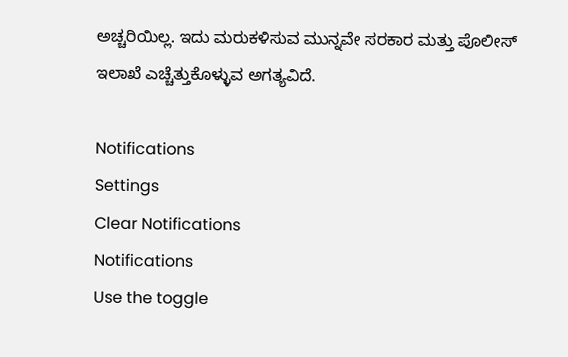ಅಚ್ಚರಿಯಿಲ್ಲ. ಇದು ಮರುಕಳಿಸುವ ಮುನ್ನವೇ ಸರಕಾರ ಮತ್ತು ಪೊಲೀಸ್ ಇಲಾಖೆ ಎಚ್ಚೆತ್ತುಕೊಳ್ಳುವ ಅಗತ್ಯವಿದೆ.

Notifications
Settings
Clear Notifications
Notifications
Use the toggle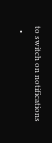to switch on notifications
  •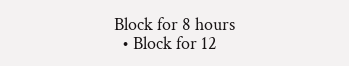Block for 8 hours
  • Block for 12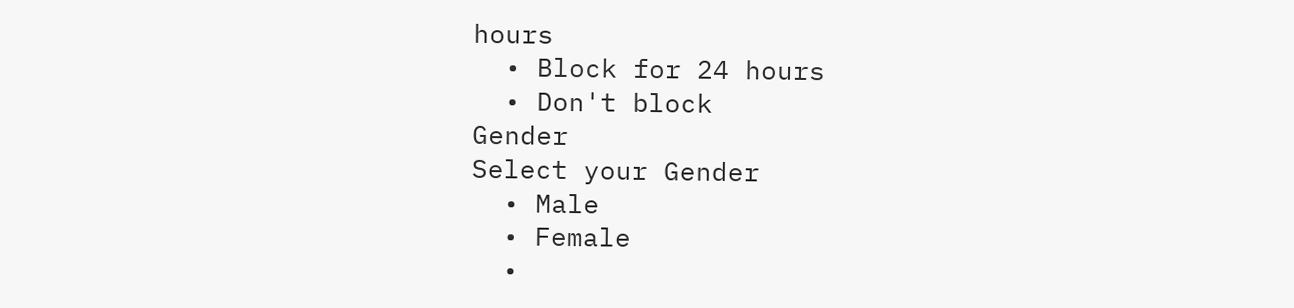hours
  • Block for 24 hours
  • Don't block
Gender
Select your Gender
  • Male
  • Female
  •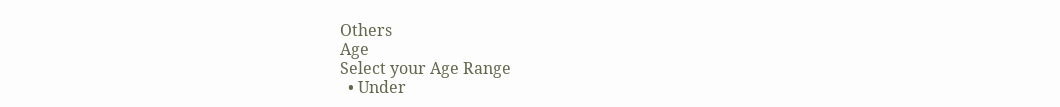Others
Age
Select your Age Range
  • Under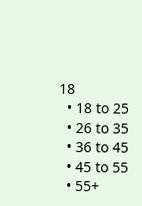18
  • 18 to 25
  • 26 to 35
  • 36 to 45
  • 45 to 55
  • 55+